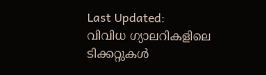Last Updated:
വിവിധ ഗ്യാലറികളിലെ ടിക്കറ്റുകൾ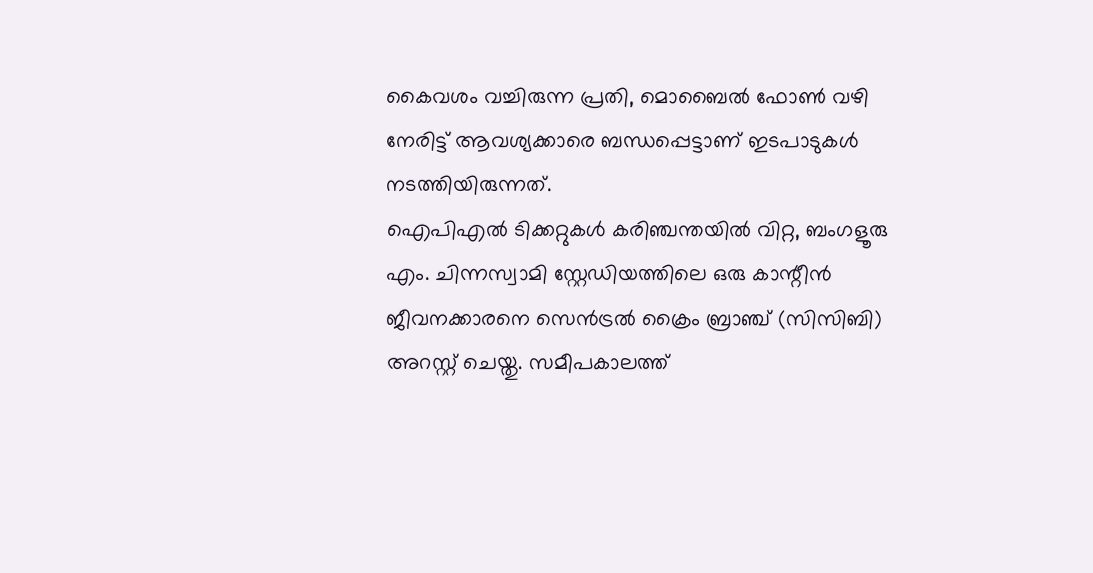കൈവശം വച്ചിരുന്ന പ്രതി, മൊബൈൽ ഫോൺ വഴി നേരിട്ട് ആവശ്യക്കാരെ ബന്ധപ്പെട്ടാണ് ഇടപാടുകൾ നടത്തിയിരുന്നത്.
ഐപിഎൽ ടിക്കറ്റുകൾ കരിഞ്ചന്തയിൽ വിറ്റ, ബംഗളൂരു എം. ചിന്നസ്വാമി സ്റ്റേഡിയത്തിലെ ഒരു കാന്റീൻ ജീവനക്കാരനെ സെൻട്രൽ ക്രൈം ബ്രാഞ്ച് (സിസിബി) അറസ്റ്റ് ചെയ്തു. സമീപകാലത്ത്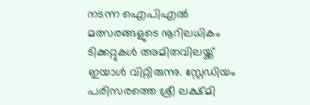നടന്ന ഐപിഎൽ മത്സരങ്ങളുടെ നൂറിലധികം ടിക്കറ്റുകൾ അമിതവിലയ്ക്ക് ഇയാൾ വിറ്റിരുന്നു. സ്റ്റേഡിയം പരിസരത്തെ ശ്രീ ലക്ഷ്മി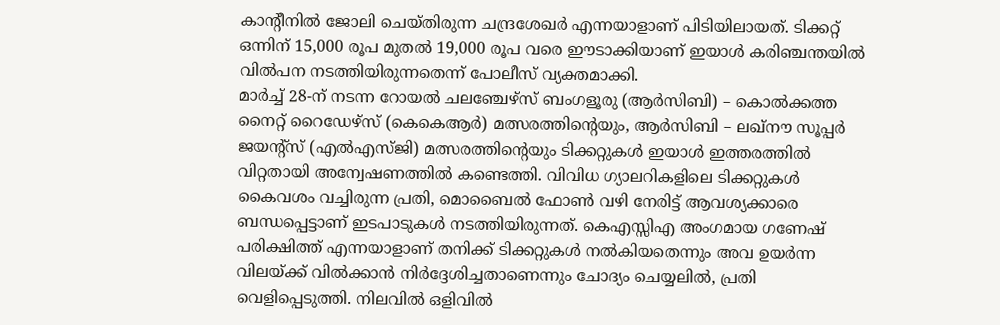കാന്റീനിൽ ജോലി ചെയ്തിരുന്ന ചന്ദ്രശേഖർ എന്നയാളാണ് പിടിയിലായത്. ടിക്കറ്റ് ഒന്നിന് 15,000 രൂപ മുതൽ 19,000 രൂപ വരെ ഈടാക്കിയാണ് ഇയാൾ കരിഞ്ചന്തയിൽ വിൽപന നടത്തിയിരുന്നതെന്ന് പോലീസ് വ്യക്തമാക്കി.
മാർച്ച് 28-ന് നടന്ന റോയൽ ചലഞ്ചേഴ്സ് ബംഗളൂരു (ആർസിബി) – കൊൽക്കത്ത നൈറ്റ് റൈഡേഴ്സ് (കെകെആർ) മത്സരത്തിന്റെയും, ആർസിബി – ലഖ്നൗ സൂപ്പർ ജയന്റ്സ് (എൽഎസ്ജി) മത്സരത്തിന്റെയും ടിക്കറ്റുകൾ ഇയാൾ ഇത്തരത്തിൽ വിറ്റതായി അന്വേഷണത്തിൽ കണ്ടെത്തി. വിവിധ ഗ്യാലറികളിലെ ടിക്കറ്റുകൾ കൈവശം വച്ചിരുന്ന പ്രതി, മൊബൈൽ ഫോൺ വഴി നേരിട്ട് ആവശ്യക്കാരെ ബന്ധപ്പെട്ടാണ് ഇടപാടുകൾ നടത്തിയിരുന്നത്. കെഎസ്സിഎ അംഗമായ ഗണേഷ് പരിക്ഷിത്ത് എന്നയാളാണ് തനിക്ക് ടിക്കറ്റുകൾ നൽകിയതെന്നും അവ ഉയർന്ന വിലയ്ക്ക് വിൽക്കാൻ നിർദ്ദേശിച്ചതാണെന്നും ചോദ്യം ചെയ്യലിൽ, പ്രതി വെളിപ്പെടുത്തി. നിലവിൽ ഒളിവിൽ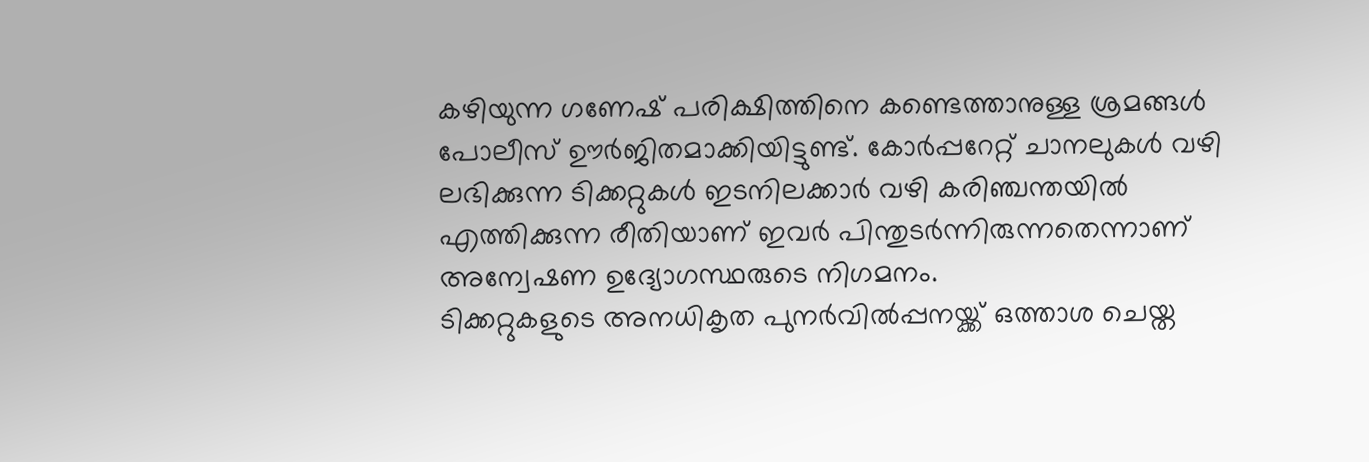കഴിയുന്ന ഗണേഷ് പരിക്ഷിത്തിനെ കണ്ടെത്താനുള്ള ശ്രമങ്ങൾ പോലീസ് ഊർജിതമാക്കിയിട്ടുണ്ട്. കോർപ്പറേറ്റ് ചാനലുകൾ വഴി ലഭിക്കുന്ന ടിക്കറ്റുകൾ ഇടനിലക്കാർ വഴി കരിഞ്ചന്തയിൽ എത്തിക്കുന്ന രീതിയാണ് ഇവർ പിന്തുടർന്നിരുന്നതെന്നാണ് അന്വേഷണ ഉദ്യോഗസ്ഥരുടെ നിഗമനം.
ടിക്കറ്റുകളുടെ അനധികൃത പുനർവിൽപ്പനയ്ക്ക് ഒത്താശ ചെയ്ത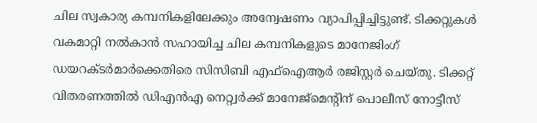ചില സ്വകാര്യ കമ്പനികളിലേക്കും അന്വേഷണം വ്യാപിപ്പിച്ചിട്ടുണ്ട്. ടിക്കറ്റുകൾ വകമാറ്റി നൽകാൻ സഹായിച്ച ചില കമ്പനികളുടെ മാനേജിംഗ് ഡയറക്ടർമാർക്കെതിരെ സിസിബി എഫ്ഐആർ രജിസ്റ്റർ ചെയ്തു. ടിക്കറ്റ് വിതരണത്തിൽ ഡിഎൻഎ നെറ്റ്വർക്ക് മാനേജ്മെന്റിന് പൊലീസ് നോട്ടീസ്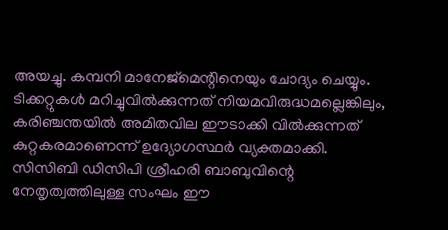അയച്ചു. കമ്പനി മാനേജ്മെന്റിനെയും ചോദ്യം ചെയ്യും. ടിക്കറ്റുകൾ മറിച്ചുവിൽക്കുന്നത് നിയമവിരുദ്ധമല്ലെങ്കിലും, കരിഞ്ചന്തയിൽ അമിതവില ഈടാക്കി വിൽക്കുന്നത് കുറ്റകരമാണെന്ന് ഉദ്യോഗസ്ഥർ വ്യക്തമാക്കി. സിസിബി ഡിസിപി ശ്രീഹരി ബാബുവിന്റെ നേതൃത്വത്തിലുള്ള സംഘം ഈ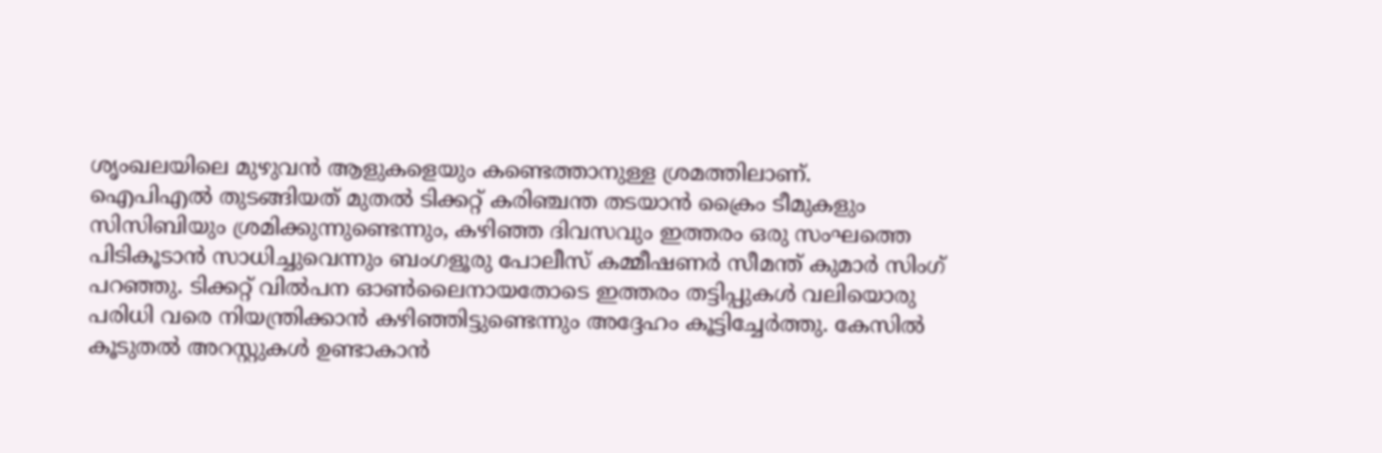ശൃംഖലയിലെ മുഴുവൻ ആളുകളെയും കണ്ടെത്താനുള്ള ശ്രമത്തിലാണ്.
ഐപിഎൽ തുടങ്ങിയത് മുതൽ ടിക്കറ്റ് കരിഞ്ചന്ത തടയാൻ ക്രൈം ടീമുകളും സിസിബിയും ശ്രമിക്കുന്നുണ്ടെന്നും, കഴിഞ്ഞ ദിവസവും ഇത്തരം ഒരു സംഘത്തെ പിടികൂടാൻ സാധിച്ചുവെന്നും ബംഗളൂരു പോലീസ് കമ്മീഷണർ സീമന്ത് കുമാർ സിംഗ് പറഞ്ഞു. ടിക്കറ്റ് വിൽപന ഓൺലൈനായതോടെ ഇത്തരം തട്ടിപ്പുകൾ വലിയൊരു പരിധി വരെ നിയന്ത്രിക്കാൻ കഴിഞ്ഞിട്ടുണ്ടെന്നും അദ്ദേഹം കൂട്ടിച്ചേർത്തു. കേസിൽ കൂടുതൽ അറസ്റ്റുകൾ ഉണ്ടാകാൻ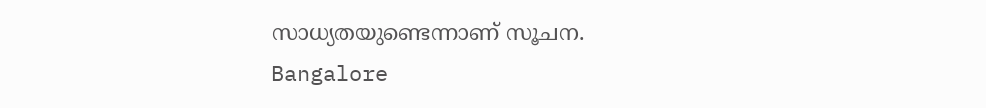സാധ്യതയുണ്ടെന്നാണ് സൂചന.
Bangalore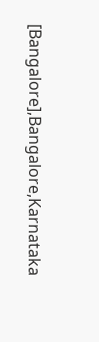[Bangalore],Bangalore,Karnataka